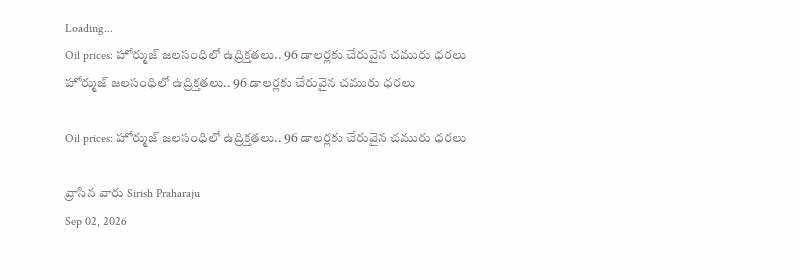Loading...
Oil prices: హోర్ముజ్‌ జలసంధిలో ఉద్రిక్తతలు.. 96 డాలర్లకు చేరువైన చమురు ధరలు
హోర్ముజ్‌ జలసంధిలో ఉద్రిక్తతలు.. 96 డాలర్లకు చేరువైన చమురు ధరలు

Oil prices: హోర్ముజ్‌ జలసంధిలో ఉద్రిక్తతలు.. 96 డాలర్లకు చేరువైన చమురు ధరలు

వ్రాసిన వారు Sirish Praharaju
Sep 02, 2026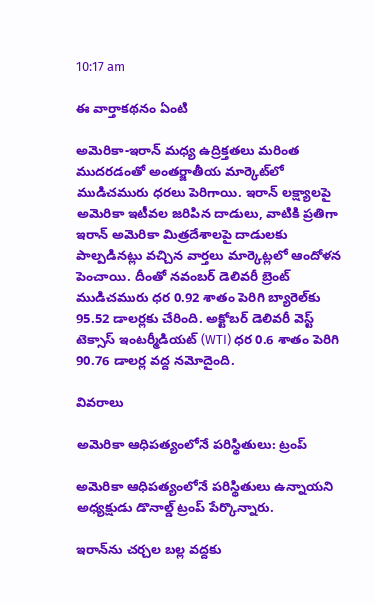10:17 am

ఈ వార్తాకథనం ఏంటి

అమెరికా-ఇరాన్ మధ్య ఉద్రిక్తతలు మరింత ముదరడంతో అంతర్జాతీయ మార్కెట్‌లో ముడిచమురు ధరలు పెరిగాయి. ఇరాన్‌ లక్ష్యాలపై అమెరికా ఇటీవల జరిపిన దాడులు, వాటికి ప్రతిగా ఇరాన్‌ అమెరికా మిత్రదేశాలపై దాడులకు పాల్పడినట్లు వచ్చిన వార్తలు మార్కెట్లలో ఆందోళన పెంచాయి. దీంతో నవంబర్‌ డెలివరీ బ్రెంట్‌ ముడిచమురు ధర 0.92 శాతం పెరిగి బ్యారెల్‌కు 95.52 డాలర్లకు చేరింది. అక్టోబర్‌ డెలివరీ వెస్ట్‌ టెక్సాస్‌ ఇంటర్మీడియట్‌ (WTI) ధర 0.6 శాతం పెరిగి 90.76 డాలర్ల వద్ద నమోదైంది.

వివరాలు

అమెరికా ఆధిపత్యంలోనే పరిస్థితులు: ట్రంప్

అమెరికా ఆధిపత్యంలోనే పరిస్థితులు ఉన్నాయని అధ్యక్షుడు డొనాల్డ్‌ ట్రంప్‌ పేర్కొన్నారు.

ఇరాన్‌ను చర్చల బల్ల వద్దకు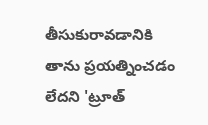తీసుకురావడానికి తాను ప్రయత్నించడం లేదని 'ట్రూత్‌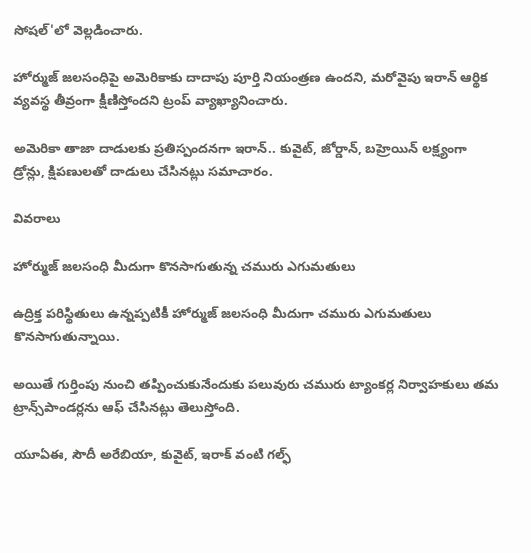సోషల్‌'లో వెల్లడించారు.

హోర్ముజ్‌ జలసంధిపై అమెరికాకు దాదాపు పూర్తి నియంత్రణ ఉందని, మరోవైపు ఇరాన్‌ ఆర్థిక వ్యవస్థ తీవ్రంగా క్షీణిస్తోందని ట్రంప్‌ వ్యాఖ్యానించారు.

అమెరికా తాజా దాడులకు ప్రతిస్పందనగా ఇరాన్‌.. కువైట్‌, జోర్డాన్‌, బహ్రెయిన్‌ లక్ష్యంగా డ్రోన్లు, క్షిపణులతో దాడులు చేసినట్లు సమాచారం.

వివరాలు

హోర్ముజ్‌ జలసంధి మీదుగా కొనసాగుతున్న చమురు ఎగుమతులు

ఉద్రిక్త పరిస్థితులు ఉన్నప్పటికీ హోర్ముజ్‌ జలసంధి మీదుగా చమురు ఎగుమతులు కొనసాగుతున్నాయి.

అయితే గుర్తింపు నుంచి తప్పించుకునేందుకు పలువురు చమురు ట్యాంకర్ల నిర్వాహకులు తమ ట్రాన్స్‌పాండర్లను ఆఫ్‌ చేసినట్లు తెలుస్తోంది.

యూఏఈ, సౌదీ అరేబియా, కువైట్‌, ఇరాక్‌ వంటి గల్ఫ్‌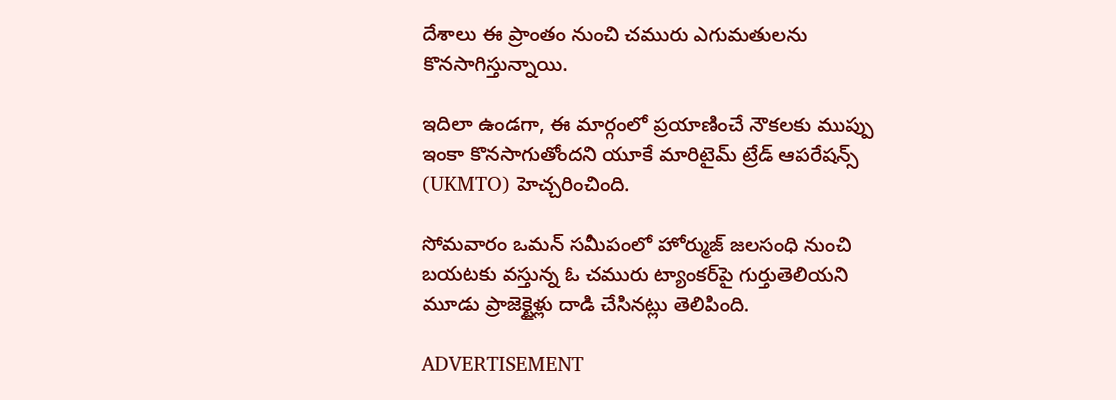దేశాలు ఈ ప్రాంతం నుంచి చమురు ఎగుమతులను కొనసాగిస్తున్నాయి.

ఇదిలా ఉండగా, ఈ మార్గంలో ప్రయాణించే నౌకలకు ముప్పు ఇంకా కొనసాగుతోందని యూకే మారిటైమ్‌ ట్రేడ్‌ ఆపరేషన్స్‌ (UKMTO) హెచ్చరించింది.

సోమవారం ఒమన్‌ సమీపంలో హోర్ముజ్‌ జలసంధి నుంచి బయటకు వస్తున్న ఓ చమురు ట్యాంకర్‌పై గుర్తుతెలియని మూడు ప్రాజెక్టైళ్లు దాడి చేసినట్లు తెలిపింది.

ADVERTISEMENT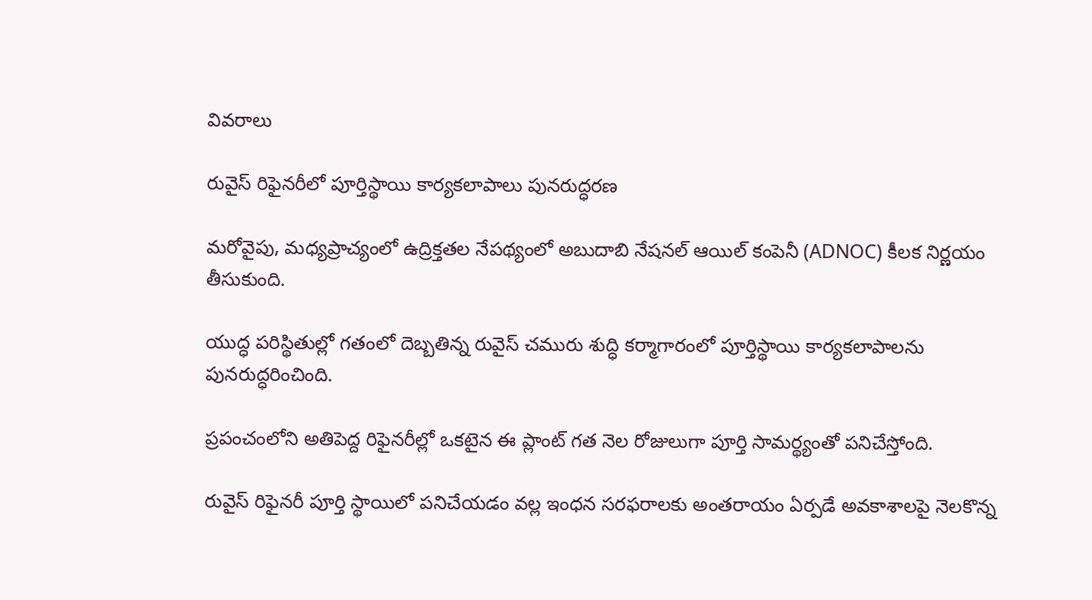వివరాలు

రువైస్‌ రిఫైనరీలో పూర్తిస్థాయి కార్యకలాపాలు పునరుద్ధరణ

మరోవైపు, మధ్యప్రాచ్యంలో ఉద్రిక్తతల నేపథ్యంలో అబుదాబి నేషనల్‌ ఆయిల్‌ కంపెనీ (ADNOC) కీలక నిర్ణయం తీసుకుంది.

యుద్ధ పరిస్థితుల్లో గతంలో దెబ్బతిన్న రువైస్‌ చమురు శుద్ధి కర్మాగారంలో పూర్తిస్థాయి కార్యకలాపాలను పునరుద్ధరించింది.

ప్రపంచంలోని అతిపెద్ద రిఫైనరీల్లో ఒకటైన ఈ ప్లాంట్‌ గత నెల రోజులుగా పూర్తి సామర్థ్యంతో పనిచేస్తోంది.

రువైస్‌ రిఫైనరీ పూర్తి స్థాయిలో పనిచేయడం వల్ల ఇంధన సరఫరాలకు అంతరాయం ఏర్పడే అవకాశాలపై నెలకొన్న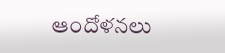ఆందోళనలు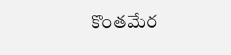కొంతమేర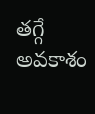తగ్గే అవకాశం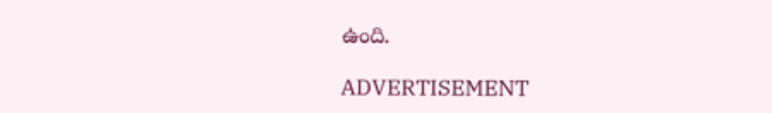ఉంది.

ADVERTISEMENT